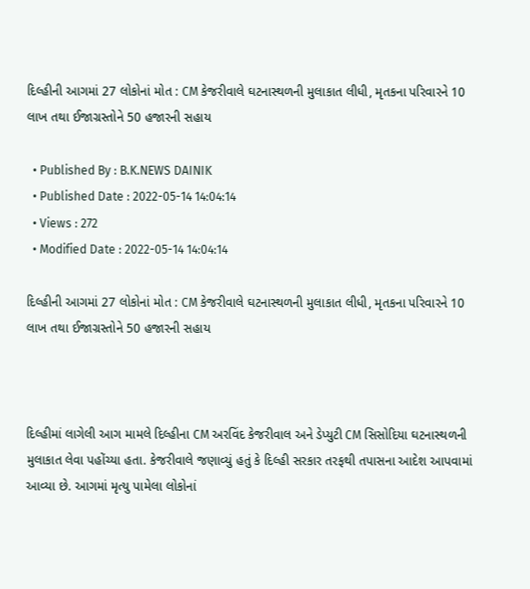દિલ્હીની આગમાં 27 લોકોનાં મોત : CM કેજરીવાલે ઘટનાસ્થળની મુલાકાત લીધી, મૃતકના પરિવારને 10 લાખ તથા ઈજાગ્રસ્તોને 50 હજારની સહાય

  • Published By : B.K.NEWS DAINIK
  • Published Date : 2022-05-14 14:04:14
  • Views : 272
  • Modified Date : 2022-05-14 14:04:14

દિલ્હીની આગમાં 27 લોકોનાં મોત : CM કેજરીવાલે ઘટનાસ્થળની મુલાકાત લીધી, મૃતકના પરિવારને 10 લાખ તથા ઈજાગ્રસ્તોને 50 હજારની સહાય



દિલ્હીમાં લાગેલી આગ મામલે દિલ્હીના CM અરવિંદ કેજરીવાલ અને ડેપ્યુટી CM સિસોદિયા ઘટનાસ્થળની મુલાકાત લેવા પહોંચ્યા હતા. કેજરીવાલે જણાવ્યું હતું કે દિલ્હી સરકાર તરફથી તપાસના આદેશ આપવામાં આવ્યા છે. આગમાં મૃત્યુ પામેલા લોકોનાં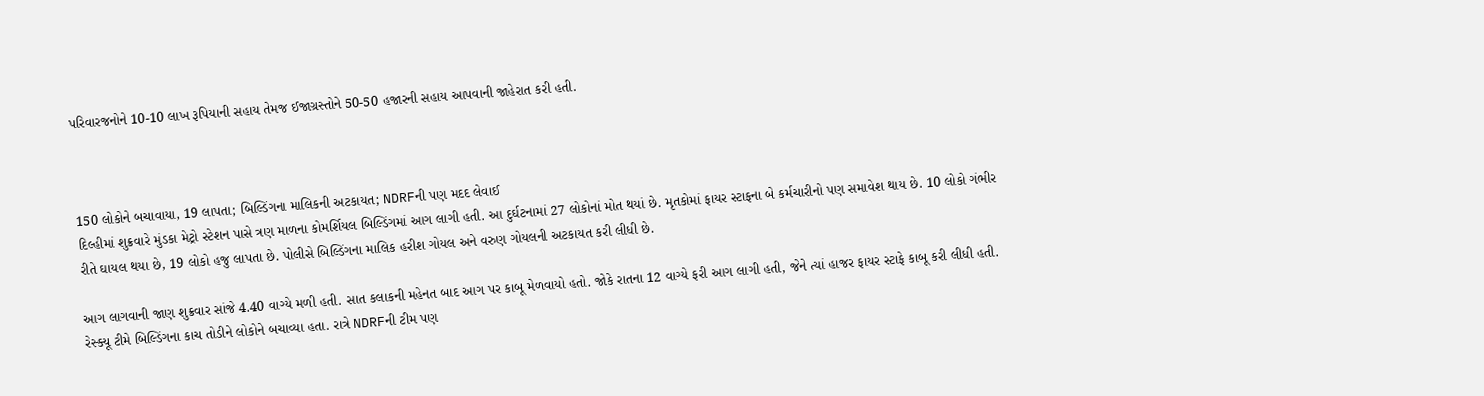પરિવારજનોને 10-10 લાખ રૂપિયાની સહાય તેમજ ઈજાગ્રસ્તોને 50-50 હજારની સહાય આપવાની જાહેરાત કરી હતી.



150 લોકોને બચાવાયા, 19 લાપતા; બિલ્ડિંગના માલિકની અટકાયત; NDRFની પણ મદદ લેવાઈ
દિલ્હીમાં શુક્રવારે મુંડકા મેટ્રો સ્ટેશન પાસે ત્રણ માળના કોમર્શિયલ બિલ્ડિંગમાં આગ લાગી હતી. આ દુર્ઘટનામાં 27 લોકોનાં મોત થયાં છે. મૃતકોમાં ફાયર સ્ટાફના બે કર્મચારીનો પણ સમાવેશ થાય છે. 10 લોકો ગંભીર રીતે ઘાયલ થયા છે, 19 લોકો હજુ લાપતા છે. પોલીસે બિલ્ડિંગના માલિક હરીશ ગોયલ અને વરુણ ગોયલની અટકાયત કરી લીધી છે.

આગ લાગવાની જાણ શુક્રવાર સાંજે 4.40 વાગ્યે મળી હતી. સાત કલાકની મહેનત બાદ આગ પર કાબૂ મેળવાયો હતો. જોકે રાતના 12 વાગ્યે ફરી આગ લાગી હતી, જેને ત્યાં હાજર ફાયર સ્ટાફે કાબૂ કરી લીધી હતી. રેસ્ક્યૂ ટીમે બિલ્ડિંગના કાચ તોડીને લોકોને બચાવ્યા હતા. રાત્રે NDRFની ટીમ પણ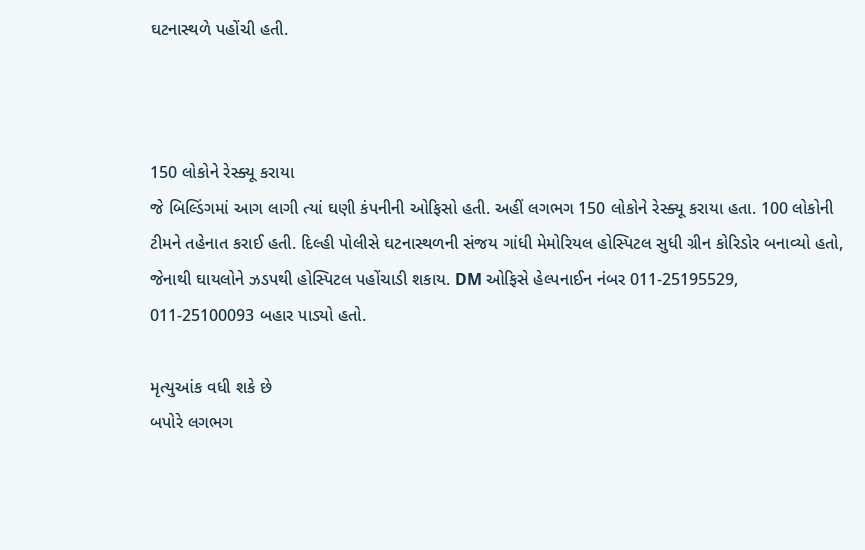ઘટનાસ્થળે પહોંચી હતી.



150 લોકોને રેસ્ક્યૂ કરાયા
જે બિલ્ડિંગમાં આગ લાગી ત્યાં ઘણી કંપનીની ઓફિસો હતી. અહીં લગભગ 150 લોકોને રેસ્ક્યૂ કરાયા હતા. 100 લોકોની ટીમને તહેનાત કરાઈ હતી. દિલ્હી પોલીસે ઘટનાસ્થળની સંજય ગાંધી મેમોરિયલ હોસ્પિટલ સુધી ગ્રીન કોરિડોર બનાવ્યો હતો, જેનાથી ઘાયલોને ઝડપથી હોસ્પિટલ પહોંચાડી શકાય. DM ઓફિસે હેલ્પનાઈન નંબર 011-25195529, 011-25100093 બહાર પાડ્યો હતો.

મૃત્યુઆંક વધી શકે છે
બપોરે લગભગ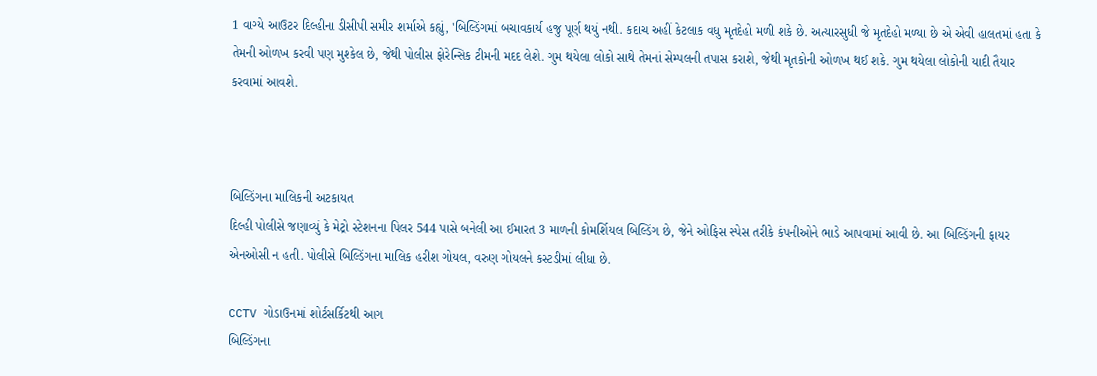1 વાગ્યે આઉટર દિલ્હીના ડીસીપી સમીર શર્માએ કહ્યું, 'બિલ્ડિંગમાં બચાવકાર્ય હજુ પૂર્ણ થયું નથી. કદાચ અહીં કેટલાક વધુ મૃતદેહો મળી શકે છે. અત્યારસુધી જે મૃતદેહો મળ્યા છે એ એવી હાલતમાં હતા કે તેમની ઓળખ કરવી પણ મુશ્કેલ છે, જેથી પોલીસ ફોરેન્સિક ટીમની મદદ લેશે. ગુમ થયેલા લોકો સાથે તેમનાં સેમ્પલની તપાસ કરાશે, જેથી મૃતકોની ઓળખ થઈ શકે. ગુમ થયેલા લોકોની યાદી તૈયાર કરવામાં આવશે.



બિલ્ડિંગના માલિકની અટકાયત
દિલ્હી પોલીસે જણાવ્યું કે મેટ્રો સ્ટેશનના પિલર 544 પાસે બનેલી આ ઈમારત 3 માળની કોમર્શિયલ બિલ્ડિંગ છે, જેને ઓફિસ સ્પેસ તરીકે કંપનીઓને ભાડે આપવામાં આવી છે. આ બિલ્ડિંગની ફાયર એનઓસી ન હતી. પોલીસે બિલ્ડિંગના માલિક હરીશ ગોયલ, વરુણ ગોયલને કસ્ટડીમાં લીધા છે.

CCTV ગોડાઉનમાં શોર્ટસર્કિટથી આગ
બિલ્ડિંગના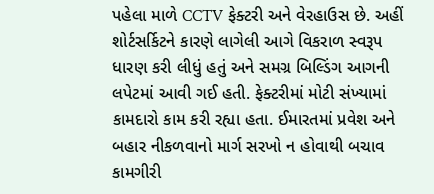પહેલા માળે CCTV ફેક્ટરી અને વેરહાઉસ છે. અહીં શોર્ટસર્કિટને કારણે લાગેલી આગે વિકરાળ સ્વરૂપ ધારણ કરી લીધું હતું અને સમગ્ર બિલ્ડિંગ આગની લપેટમાં આવી ગઈ હતી. ફેક્ટરીમાં મોટી સંખ્યામાં કામદારો કામ કરી રહ્યા હતા. ઈમારતમાં પ્રવેશ અને બહાર નીકળવાનો માર્ગ સરખો ન હોવાથી બચાવ કામગીરી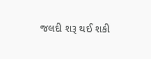જલદી શરૂ થઈ શકી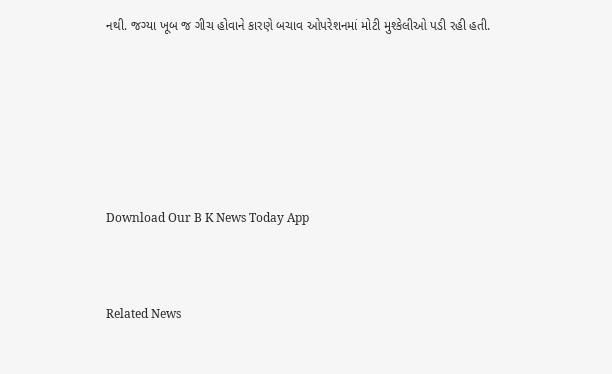નથી. જગ્યા ખૂબ જ ગીચ હોવાને કારણે બચાવ ઓપરેશનમાં મોટી મુશ્કેલીઓ પડી રહી હતી.







Download Our B K News Today App



Related News